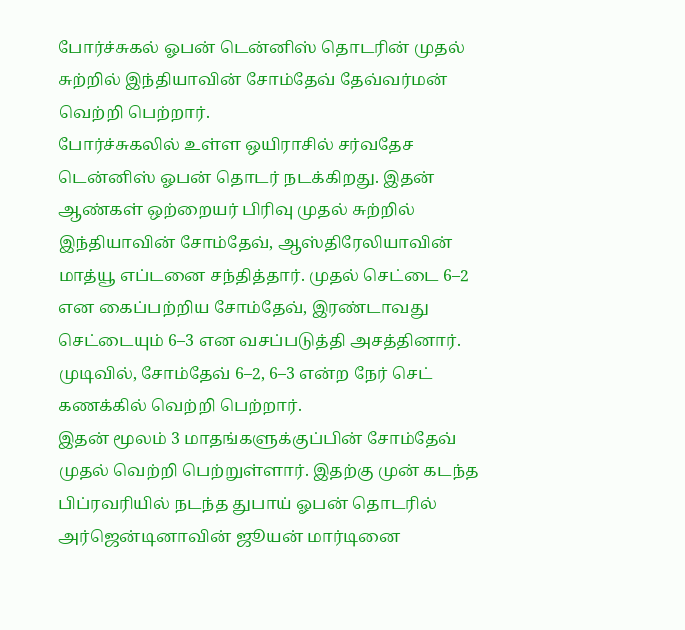போர்ச்சுகல் ஓபன் டென்னிஸ் தொடரின் முதல் சுற்றில் இந்தியாவின் சோம்தேவ் தேவ்வர்மன் வெற்றி பெற்றார்.
போர்ச்சுகலில் உள்ள ஒயிராசில் சர்வதேச டென்னிஸ் ஓபன் தொடர் நடக்கிறது. இதன் ஆண்கள் ஒற்றையர் பிரிவு முதல் சுற்றில் இந்தியாவின் சோம்தேவ், ஆஸ்திரேலியாவின் மாத்யூ எப்டனை சந்தித்தார். முதல் செட்டை 6–2 என கைப்பற்றிய சோம்தேவ், இரண்டாவது செட்டையும் 6–3 என வசப்படுத்தி அசத்தினார். முடிவில், சோம்தேவ் 6–2, 6–3 என்ற நேர் செட் கணக்கில் வெற்றி பெற்றார்.
இதன் மூலம் 3 மாதங்களுக்குப்பின் சோம்தேவ் முதல் வெற்றி பெற்றுள்ளார். இதற்கு முன் கடந்த பிப்ரவரியில் நடந்த துபாய் ஓபன் தொடரில் அர்ஜென்டினாவின் ஜூயன் மார்டினை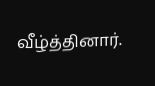வீழ்த்தினார்.